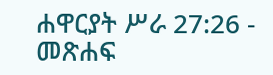ሐዋርያት ሥራ 27:26 - መጽሐፍ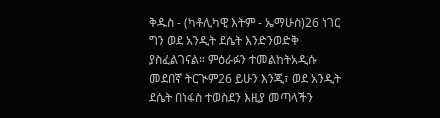ቅዱስ - (ካቶሊካዊ እትም - ኤማሁስ)26 ነገር ግን ወደ አንዲት ደሴት እንድንወድቅ ያስፈልገናል። ምዕራፉን ተመልከትአዲሱ መደበኛ ትርጒም26 ይሁን እንጂ፣ ወደ አንዲት ደሴት በነፋስ ተወስደን እዚያ መጣላችን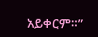አይቀርም።”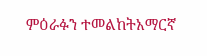ምዕራፉን ተመልከትአማርኛ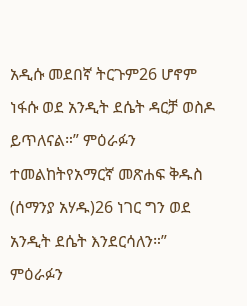አዲሱ መደበኛ ትርጉም26 ሆኖም ነፋሱ ወደ አንዲት ደሴት ዳርቻ ወስዶ ይጥለናል።” ምዕራፉን ተመልከትየአማርኛ መጽሐፍ ቅዱስ (ሰማንያ አሃዱ)26 ነገር ግን ወደ አንዲት ደሴት እንደርሳለን።” ምዕራፉን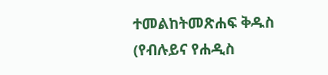ተመልከትመጽሐፍ ቅዱስ (የብሉይና የሐዲስ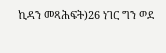ኪዳን መጻሕፍት)26 ነገር ግን ወደ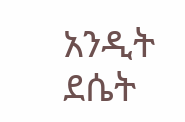አንዲት ደሴት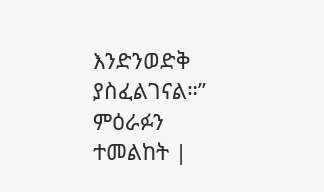እንድንወድቅ ያስፈልገናል።” ምዕራፉን ተመልከት |